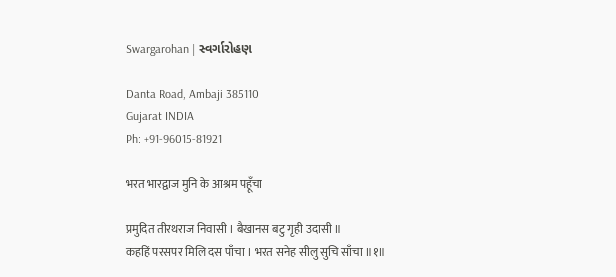Swargarohan | સ્વર્ગારોહણ

Danta Road, Ambaji 385110
Gujarat INDIA
Ph: +91-96015-81921

भरत भारद्वाज मुनि के आश्रम पहूँचा

प्रमुदित तीरथराज निवासी । बैखानस बटु गृही उदासी ॥
कहहिं परसपर मिलि दस पाँचा । भरत सनेह सीलु सुचि साँचा ॥१॥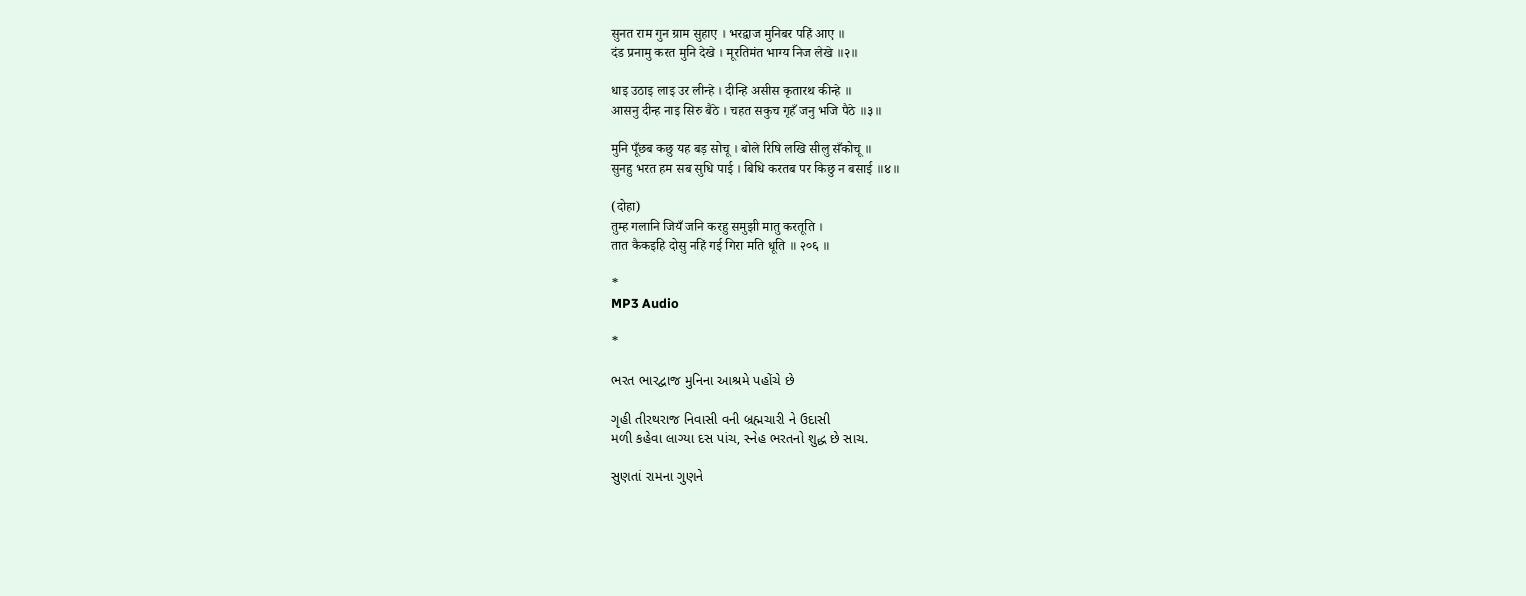सुनत राम गुन ग्राम सुहाए । भरद्वाज मुनिबर पहिं आए ॥
दंड प्रनामु करत मुनि देखे । मूरतिमंत भाग्य निज लेखे ॥२॥

धाइ उठाइ लाइ उर लीन्हे । दीन्हि असीस कृतारथ कीन्हे ॥
आसनु दीन्ह नाइ सिरु बैठे । चहत सकुच गृहँ जनु भजि पैठे ॥३॥

मुनि पूँछब कछु यह बड़ सोचू । बोले रिषि लखि सीलु सँकोचू ॥
सुनहु भरत हम सब सुधि पाई । बिधि करतब पर किछु न बसाई ॥४॥

(दोहा)
तुम्ह गलानि जियँ जनि करहु समुझी मातु करतूति ।
तात कैकइहि दोसु नहिं गई गिरा मति धूति ॥ २०६ ॥

*
MP3 Audio

*

ભરત ભારદ્વાજ મુનિના આશ્રમે પહોંચે છે

ગૃહી તીરથરાજ નિવાસી વની બ્રહ્મચારી ને ઉદાસી
મળી કહેવા લાગ્યા દસ પાંચ, સ્નેહ ભરતનો શુદ્ધ છે સાચ.

સુણતાં રામના ગુણને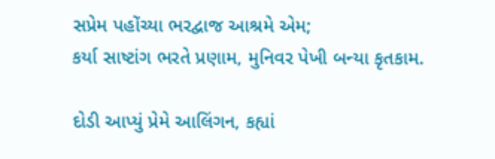સપ્રેમ પહોંચ્યા ભરદ્વાજ આશ્રમે એમ;
કર્યા સાષ્ટાંગ ભરતે પ્રણામ, મુનિવર પેખી બન્યા કૃતકામ.

દોડી આપ્યું પ્રેમે આલિંગન, કહ્યાં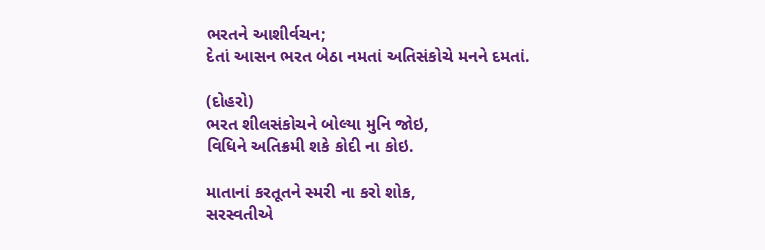ભરતને આશીર્વચન;
દેતાં આસન ભરત બેઠા નમતાં અતિસંકોચે મનને દમતાં.

(દોહરો)
ભરત શીલસંકોચને બોલ્યા મુનિ જોઇ,
વિધિને અતિક્રમી શકે કોદી ના કોઇ.

માતાનાં કરતૂતને સ્મરી ના કરો શોક,
સરસ્વતીએ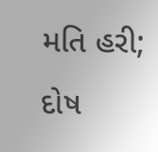મતિ હરી; દોષ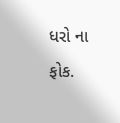ધરો ના ફોક.